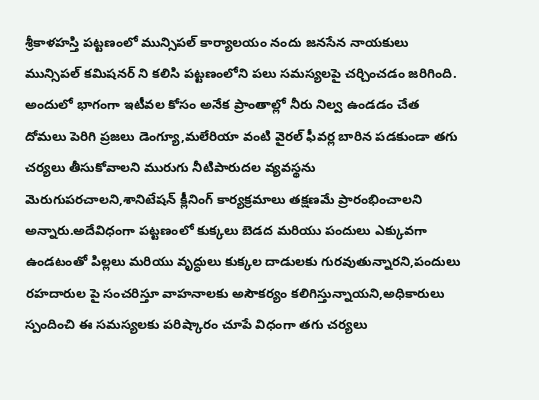శ్రీకాళహస్తి పట్టణంలో మున్సిపల్ కార్యాలయం నందు జనసేన నాయకులు మున్సిపల్ కమిషనర్ ని కలిసి పట్టణంలోని పలు సమస్యలపై చర్చించడం జరిగింది. అందులో భాగంగా ఇటీవల కోసం అనేక ప్రాంతాల్లో నీరు నిల్వ ఉండడం చేత దోమలు పెరిగి ప్రజలు డెంగ్యూ,మలేరియా వంటి వైరల్ ఫీవర్ల బారిన పడకుండా తగు చర్యలు తీసుకోవాలని మురుగు నీటిపారుదల వ్యవస్థను మెరుగుపరచాలని,శానిటేషన్ క్లీనింగ్ కార్యక్రమాలు తక్షణమే ప్రారంభించాలని అన్నారు.అదేవిధంగా పట్టణంలో కుక్కలు బెడద మరియు పందులు ఎక్కువగా ఉండటంతో పిల్లలు మరియు వృద్ధులు కుక్కల దాడులకు గురవుతున్నారని,పందులు రహదారుల పై సంచరిస్తూ వాహనాలకు అసౌకర్యం కలిగిస్తున్నాయని,అధికారులు స్పందించి ఈ సమస్యలకు పరిష్కారం చూపే విధంగా తగు చర్యలు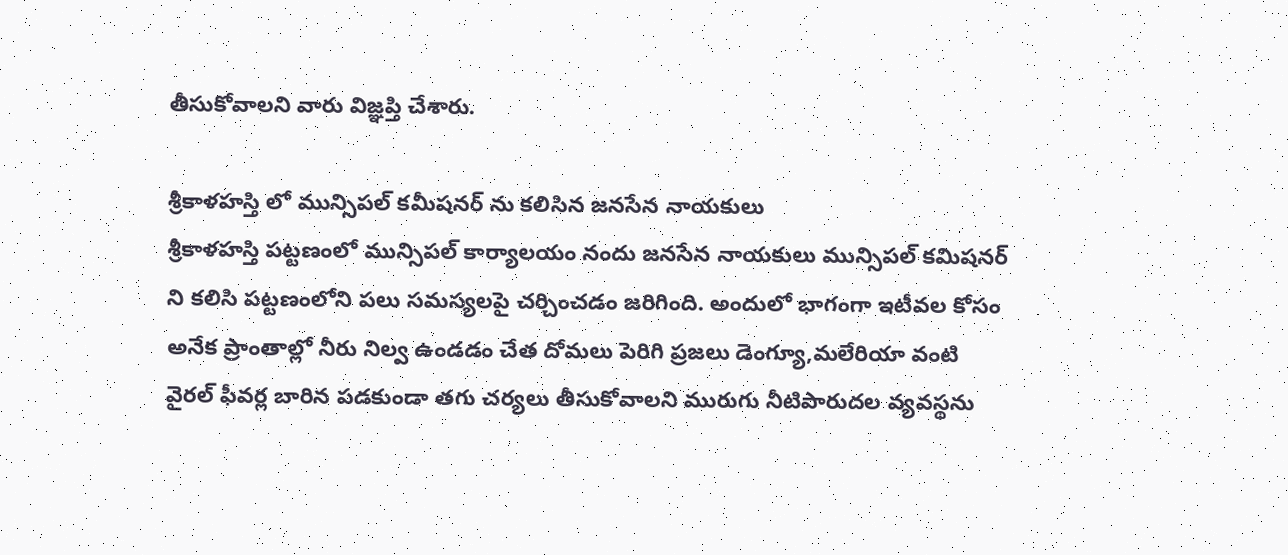తీసుకోవాలని వారు విజ్ఞప్తి చేశారు.

శ్రీకాళహస్తి లో మున్సిపల్ కమీషనర్ ను కలిసిన జనసేన నాయకులు
శ్రీకాళహస్తి పట్టణంలో మున్సిపల్ కార్యాలయం నందు జనసేన నాయకులు మున్సిపల్ కమిషనర్ ని కలిసి పట్టణంలోని పలు సమస్యలపై చర్చించడం జరిగింది. అందులో భాగంగా ఇటీవల కోసం అనేక ప్రాంతాల్లో నీరు నిల్వ ఉండడం చేత దోమలు పెరిగి ప్రజలు డెంగ్యూ,మలేరియా వంటి వైరల్ ఫీవర్ల బారిన పడకుండా తగు చర్యలు తీసుకోవాలని మురుగు నీటిపారుదల వ్యవస్థను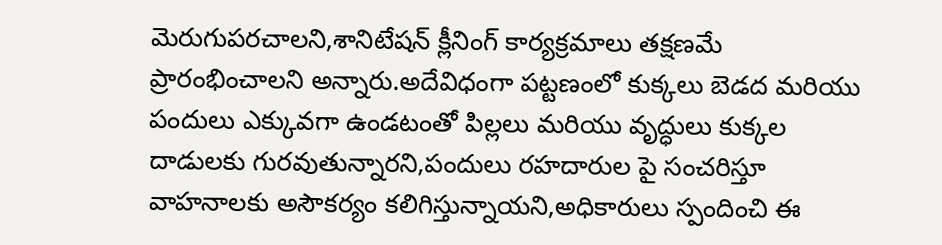మెరుగుపరచాలని,శానిటేషన్ క్లీనింగ్ కార్యక్రమాలు తక్షణమే ప్రారంభించాలని అన్నారు.అదేవిధంగా పట్టణంలో కుక్కలు బెడద మరియు పందులు ఎక్కువగా ఉండటంతో పిల్లలు మరియు వృద్ధులు కుక్కల దాడులకు గురవుతున్నారని,పందులు రహదారుల పై సంచరిస్తూ వాహనాలకు అసౌకర్యం కలిగిస్తున్నాయని,అధికారులు స్పందించి ఈ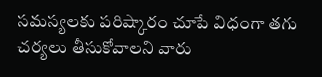సమస్యలకు పరిష్కారం చూపే విధంగా తగు చర్యలు తీసుకోవాలని వారు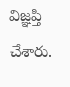విజ్ఞప్తి చేశారు.